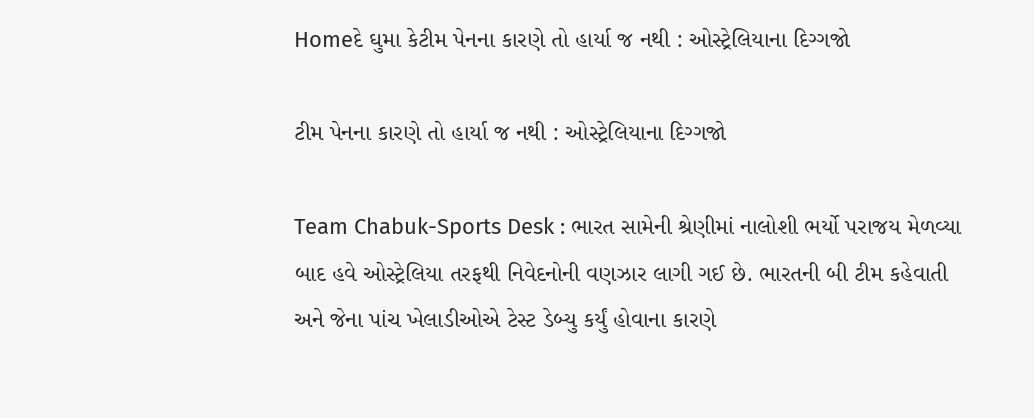Homeદે ઘુમા કેટીમ પેનના કારણે તો હાર્યા જ નથી : ઓસ્ટ્રેલિયાના દિગ્ગજો

ટીમ પેનના કારણે તો હાર્યા જ નથી : ઓસ્ટ્રેલિયાના દિગ્ગજો

Team Chabuk-Sports Desk : ભારત સામેની શ્રેણીમાં નાલોશી ભર્યો પરાજય મેળવ્યા બાદ હવે ઓસ્ટ્રેલિયા તરફથી નિવેદનોની વણઝાર લાગી ગઈ છે. ભારતની બી ટીમ કહેવાતી અને જેના પાંચ ખેલાડીઓએ ટેસ્ટ ડેબ્યુ કર્યું હોવાના કારણે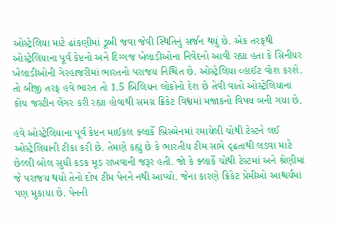ઓસ્ટ્રેલિયા માટે ઢાંકણીમાં ડૂબી જવા જેવી સ્થિતિનું સર્જન થયું છે. એક તરફથી ઓસ્ટ્રેલિયાના પૂર્વ કેપ્ટનો અને દિગ્ગજ ખેલાડીઓના નિવેદનો આવી રહ્યા હતા કે સિનીયર ખેલાડીઓની ગેરહાજરીમાં ભારતનો પરાજય નિશ્ચિત છે. ઓસ્ટ્રેલિયા વ્હાઈટ વોશ કરશે. તો બીજી તરફ હવે ભારત તો 1.5 બિલિયન લોકોનો દેશ છે તેવી વાતો ઓસ્ટ્રેલિયાના કોચ જસ્ટીન લેંગર કરી રહ્યા હોવાથી સમગ્ર ક્રિકેટ વિશ્વમાં મજાકનો વિષય બની ગયા છે.

હવે ઓસ્ટ્રેલિયાના પૂર્વ કેપ્ટન માઈકલ ક્લાર્કે બ્રિસ્બેનમાં રમાયેલી ચોથી ટેસ્ટને લઈ ઓસ્ટ્રેલિયાની ટીકા કરી છે. તેમણે કહ્યું છે કે ભારતીય ટીમ સામે દૃઢતાથી લડવા માટે છેલ્લી બોલ સુધી કડક મૂડ રાખવાની જરૂર હતી. જો કે ક્લાર્કે ચોથી ટેસ્ટમાં અને શ્રેણીમાં જે પરાજય થયો તેનો દોષ ટીમ પેનને નથી આપ્યો. જેના કારણે ક્રિકેટ પ્રેમીઓ આશ્ચર્યમાં પણ મુકાયા છે. પેનની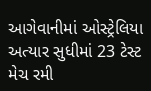આગેવાનીમાં ઓસ્ટ્રેલિયા અત્યાર સુધીમાં 23 ટેસ્ટ મેચ રમી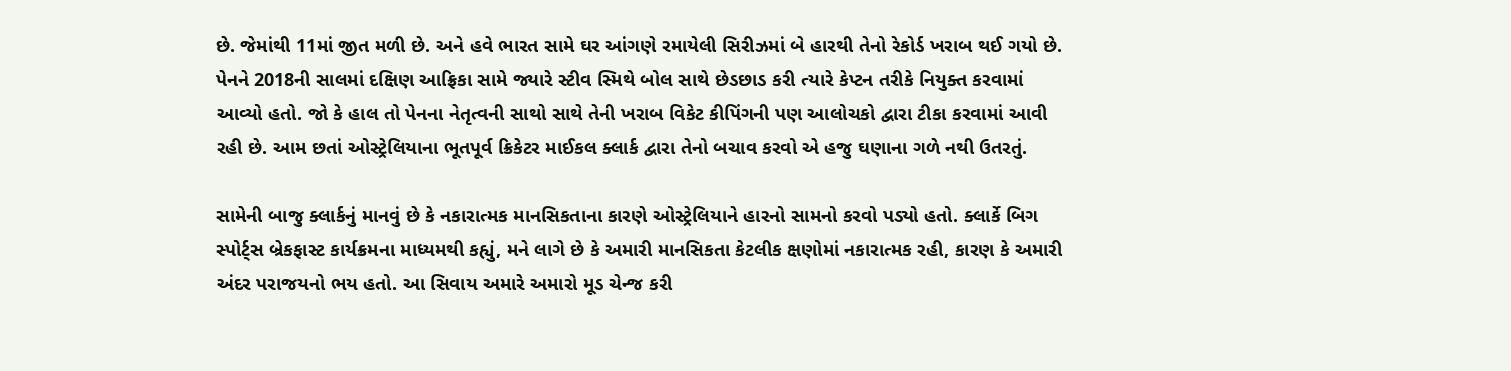છે. જેમાંથી 11માં જીત મળી છે. અને હવે ભારત સામે ઘર આંગણે રમાયેલી સિરીઝમાં બે હારથી તેનો રેકોર્ડ ખરાબ થઈ ગયો છે. પેનને 2018ની સાલમાં દક્ષિણ આફ્રિકા સામે જ્યારે સ્ટીવ સ્મિથે બોલ સાથે છેડછાડ કરી ત્યારે કેપ્ટન તરીકે નિયુક્ત કરવામાં આવ્યો હતો. જો કે હાલ તો પેનના નેતૃત્વની સાથો સાથે તેની ખરાબ વિકેટ કીપિંગની પણ આલોચકો દ્વારા ટીકા કરવામાં આવી રહી છે. આમ છતાં ઓસ્ટ્રેલિયાના ભૂતપૂર્વ ક્રિકેટર માઈકલ ક્લાર્ક દ્વારા તેનો બચાવ કરવો એ હજુ ઘણાના ગળે નથી ઉતરતું.

સામેની બાજુ ક્લાર્કનું માનવું છે કે નકારાત્મક માનસિકતાના કારણે ઓસ્ટ્રેલિયાને હારનો સામનો કરવો પડ્યો હતો. ક્લાર્કે બિગ સ્પોર્ટ્સ બ્રેકફાસ્ટ કાર્યક્રમના માધ્યમથી કહ્યું, મને લાગે છે કે અમારી માનસિકતા કેટલીક ક્ષણોમાં નકારાત્મક રહી, કારણ કે અમારી અંદર પરાજયનો ભય હતો. આ સિવાય અમારે અમારો મૂડ ચેન્જ કરી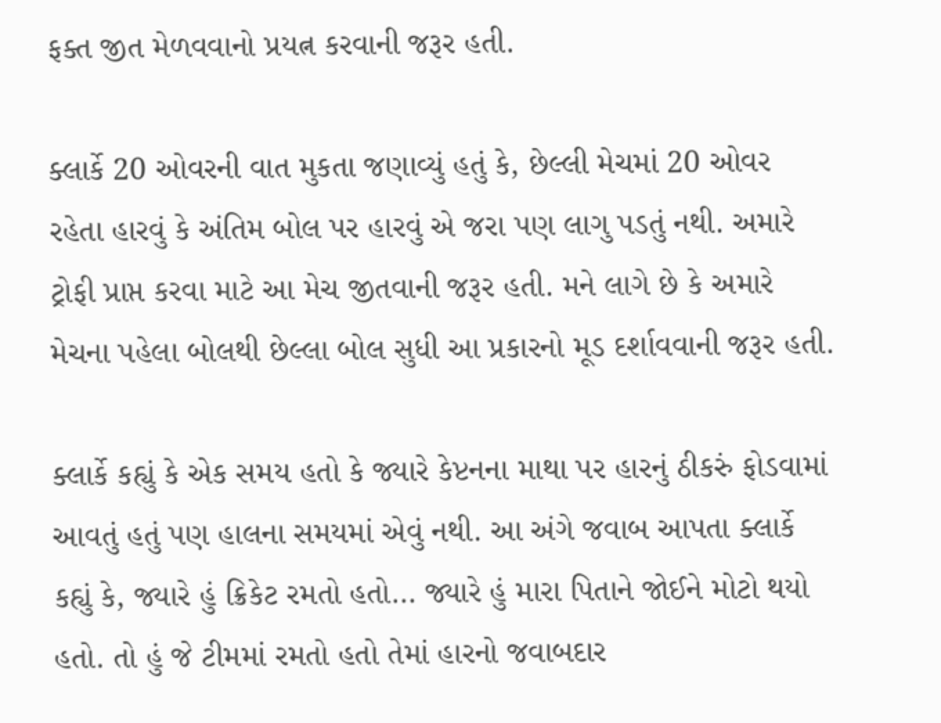ફક્ત જીત મેળવવાનો પ્રયત્ન કરવાની જરૂર હતી.

ક્લાર્કે 20 ઓવરની વાત મુકતા જણાવ્યું હતું કે, છેલ્લી મેચમાં 20 ઓવર રહેતા હારવું કે અંતિમ બોલ પર હારવું એ જરા પણ લાગુ પડતું નથી. અમારે ટ્રોફી પ્રાપ્ત કરવા માટે આ મેચ જીતવાની જરૂર હતી. મને લાગે છે કે અમારે મેચના પહેલા બોલથી છેલ્લા બોલ સુધી આ પ્રકારનો મૂડ દર્શાવવાની જરૂર હતી.

ક્લાર્કે કહ્યું કે એક સમય હતો કે જ્યારે કેપ્ટનના માથા પર હારનું ઠીકરું ફોડવામાં આવતું હતું પણ હાલના સમયમાં એવું નથી. આ અંગે જવાબ આપતા ક્લાર્કે કહ્યું કે, જ્યારે હું ક્રિકેટ રમતો હતો… જ્યારે હું મારા પિતાને જોઈને મોટો થયો હતો. તો હું જે ટીમમાં રમતો હતો તેમાં હારનો જવાબદાર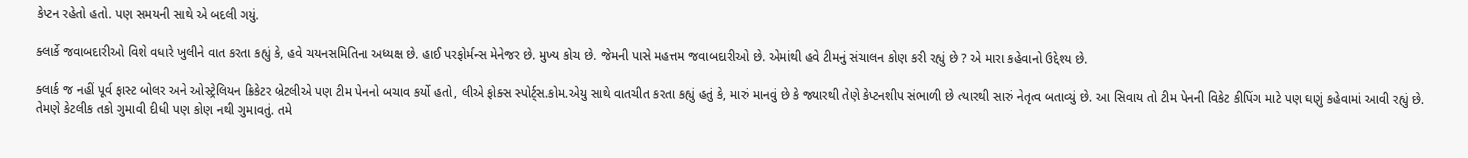કેપ્ટન રહેતો હતો. પણ સમયની સાથે એ બદલી ગયું.

ક્લાર્કે જવાબદારીઓ વિશે વધારે ખુલીને વાત કરતા કહ્યું કે, હવે ચયનસમિતિના અધ્યક્ષ છે. હાઈ પરફોર્મન્સ મેનેજર છે. મુખ્ય કોચ છે. જેમની પાસે મહત્તમ જવાબદારીઓ છે. એમાંથી હવે ટીમનું સંચાલન કોણ કરી રહ્યું છે ? એ મારા કહેવાનો ઉદ્દેશ્ય છે.

ક્લાર્ક જ નહીં પૂર્વ ફાસ્ટ બોલર અને ઓસ્ટ્રેલિયન ક્રિકેટર બ્રેટલીએ પણ ટીમ પેનનો બચાવ કર્યો હતો, લીએ ફોક્સ સ્પોર્ટ્સ.કોમ.એયુ સાથે વાતચીત કરતા કહ્યું હતું કે, મારું માનવું છે કે જ્યારથી તેણે કેપ્ટનશીપ સંભાળી છે ત્યારથી સારું નેતૃત્વ બતાવ્યું છે. આ સિવાય તો ટીમ પેનની વિકેટ કીપિંગ માટે પણ ઘણું કહેવામાં આવી રહ્યું છે. તેમણે કેટલીક તકો ગુમાવી દીધી પણ કોણ નથી ગુમાવતું. તમે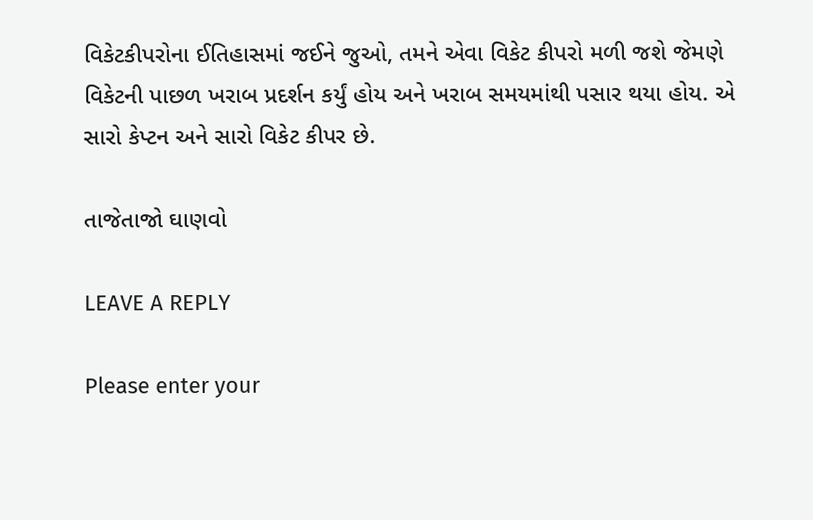વિકેટકીપરોના ઈતિહાસમાં જઈને જુઓ, તમને એવા વિકેટ કીપરો મળી જશે જેમણે વિકેટની પાછળ ખરાબ પ્રદર્શન કર્યું હોય અને ખરાબ સમયમાંથી પસાર થયા હોય. એ સારો કેપ્ટન અને સારો વિકેટ કીપર છે.

તાજેતાજો ઘાણવો

LEAVE A REPLY

Please enter your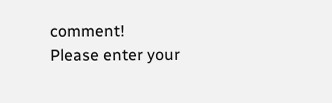comment!
Please enter your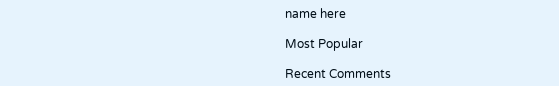name here

Most Popular

Recent Comments